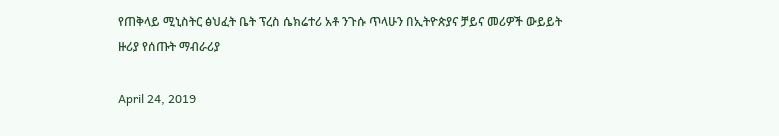የጠቅላይ ሚኒስትር ፅህፈት ቤት ፕረስ ሴክሬተሪ አቶ ንጉሱ ጥላሁን በኢትዮጵያና ቻይና መሪዎች ውይይት ዙሪያ የሰጡት ማብራሪያ

April 24, 2019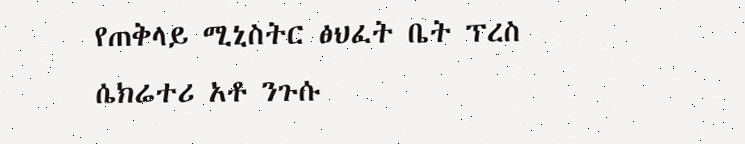የጠቅላይ ሚኒስትር ፅህፈት ቤት ፕረስ ሴክሬተሪ አቶ ንጉሱ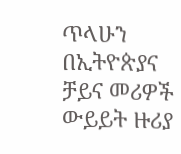ጥላሁን በኢትዮጵያና ቻይና መሪዎች ውይይት ዙሪያ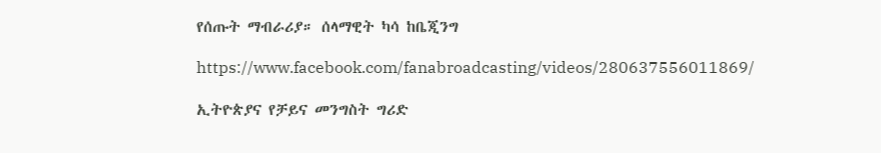የሰጡት ማብራሪያ። ሰላማዊት ካሳ ከቤጂንግ

https://www.facebook.com/fanabroadcasting/videos/280637556011869/

ኢትዮጵያና የቻይና መንግስት ግሪድ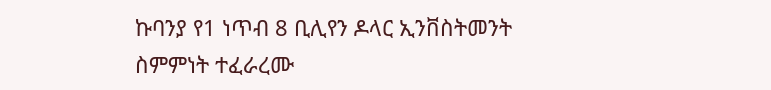ኩባንያ የ1 ነጥብ 8 ቢሊየን ዶላር ኢንቨስትመንት ስምምነት ተፈራረሙ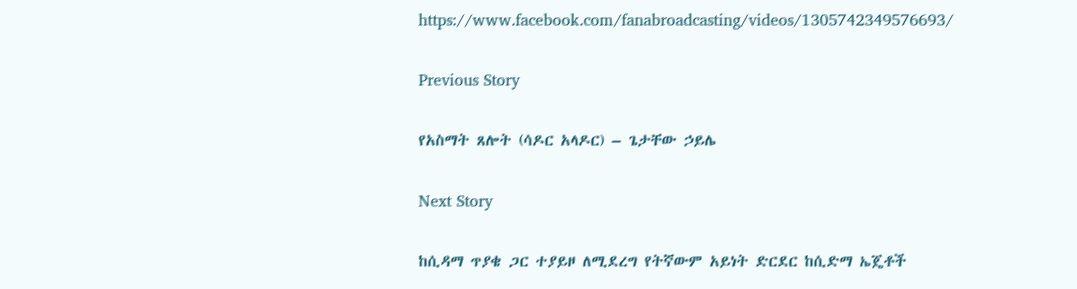https://www.facebook.com/fanabroadcasting/videos/1305742349576693/

Previous Story

የአስማት ጸሎት (ሳዶር አላዶር) – ጌታቸው ኃይሌ

Next Story

ከሲዳማ ጥያቄ ጋር ተያይዞ ለሚደረግ የትኛውም አይነት ድርደር ከሲድማ ኤጄቶች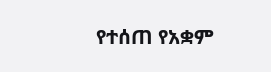የተሰጠ የአቋም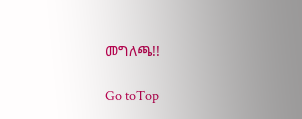መግለጫ!!

Go toTop